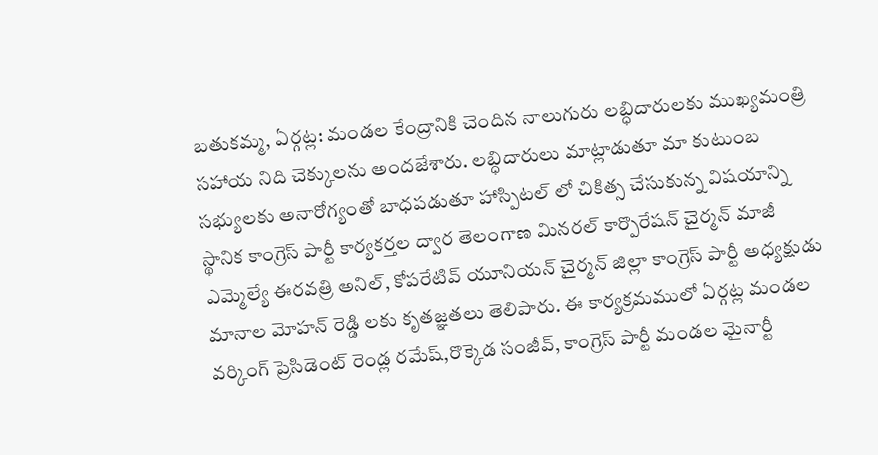బతుకమ్మ, ఏర్గట్ల: మండల కేంద్రానికి చెందిన నాలుగురు లబ్ధిదారులకు ముఖ్యమంత్రి సహాయ నిది చెక్కులను అందజేశారు. లబ్ధిదారులు మాట్లాడుతూ మా కుటుంబ సభ్యులకు అనారోగ్యంతో బాధపడుతూ హాస్పిటల్ లో చికిత్స చేసుకున్న విషయాన్ని స్థానిక కాంగ్రెస్ పార్టీ కార్యకర్తల ద్వార తెలంగాణ మినరల్ కార్పొరేషన్ చైర్మన్ మాజీ ఎమ్మెల్యే ఈరవత్రి అనిల్, కోపరేటివ్ యూనియన్ చైర్మన్ జిల్లా కాంగ్రెస్ పార్టీ అధ్యక్షుడు మానాల మోహన్ రెడ్డి లకు కృతజ్ఞతలు తెలిపారు. ఈ కార్యక్రమములో ఏర్గట్ల మండల వర్కింగ్ ప్రెసిడెంట్ రెండ్ల రమేష్,రొక్కెడ సంజీవ్, కాంగ్రెస్ పార్టీ మండల మైనార్టీ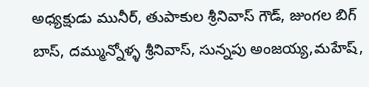అధ్యక్షుడు మునీర్, తుపాకుల శ్రీనివాస్ గౌడ్, జుంగల బిగ్ బాస్, దమ్మున్నోళ్ళ శ్రీనివాస్, సున్నపు అంజయ్య,మహేష్,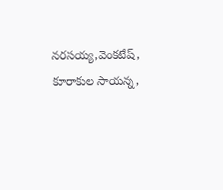నరసయ్య,వెంకటేష్, కూరాకుల సాయన్న,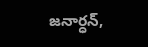జనార్ధన్,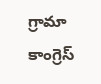గ్రామా కాంగ్రెస్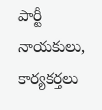పార్టీ నాయకులు, కార్యకర్తలు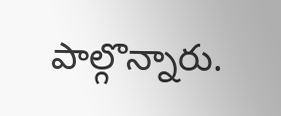పాల్గొన్నారు.